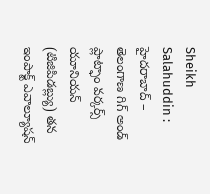Sheikh Salahuddin : హైదరాబాద్ – తెలంగాణ గిగ్ అండ్ ప్లాట్ఫాం వర్కర్స్ యూనియన్ (టిజిపిడబ్ల్యు) తన ఇంపాక్ట్ ఎవాల్యూషన్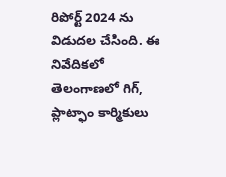రిపోర్ట్ 2024 ను విడుదల చేసింది. ఈ నివేదికలో తెలంగాణలో గిగ్, ప్లాట్ఫాం కార్మికులు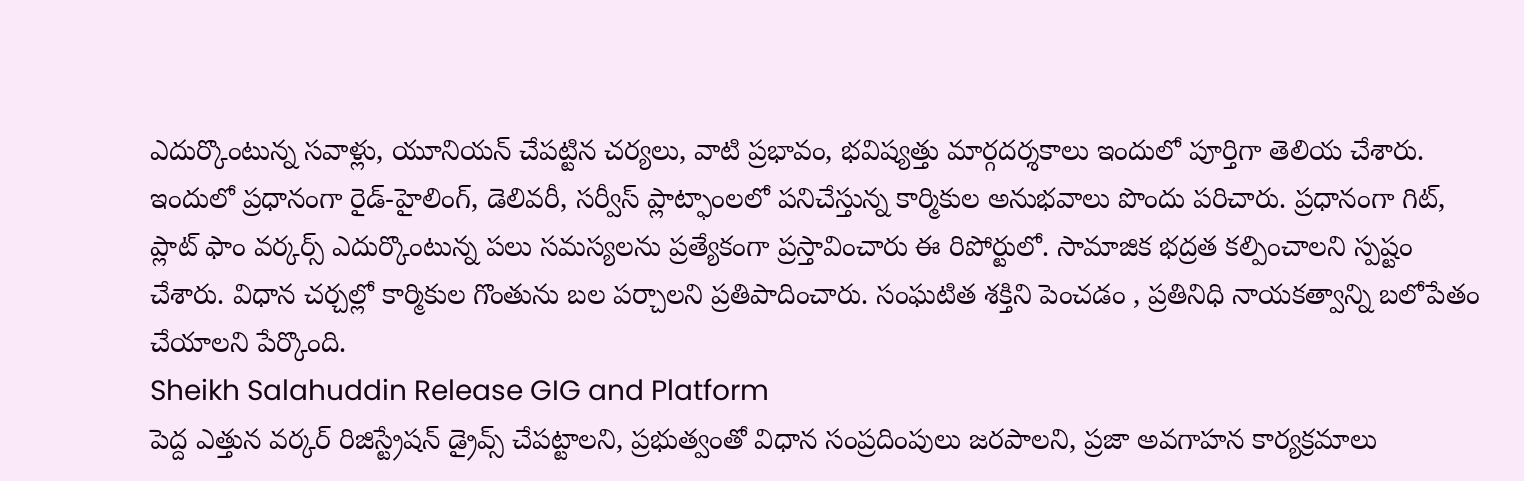ఎదుర్కొంటున్న సవాళ్లు, యూనియన్ చేపట్టిన చర్యలు, వాటి ప్రభావం, భవిష్యత్తు మార్గదర్శకాలు ఇందులో పూర్తిగా తెలియ చేశారు. ఇందులో ప్రధానంగా రైడ్-హైలింగ్, డెలివరీ, సర్వీస్ ప్లాట్ఫాంలలో పనిచేస్తున్న కార్మికుల అనుభవాలు పొందు పరిచారు. ప్రధానంగా గిట్, ప్లాట్ ఫాం వర్కర్స్ ఎదుర్కొంటున్న పలు సమస్యలను ప్రత్యేకంగా ప్రస్తావించారు ఈ రిపోర్టులో. సామాజిక భద్రత కల్పించాలని స్పష్టం చేశారు. విధాన చర్చల్లో కార్మికుల గొంతును బల పర్చాలని ప్రతిపాదించారు. సంఘటిత శక్తిని పెంచడం , ప్రతినిధి నాయకత్వాన్ని బలోపేతం చేయాలని పేర్కొంది.
Sheikh Salahuddin Release GIG and Platform
పెద్ద ఎత్తున వర్కర్ రిజిస్ట్రేషన్ డ్రైవ్స్ చేపట్టాలని, ప్రభుత్వంతో విధాన సంప్రదింపులు జరపాలని, ప్రజా అవగాహన కార్యక్రమాలు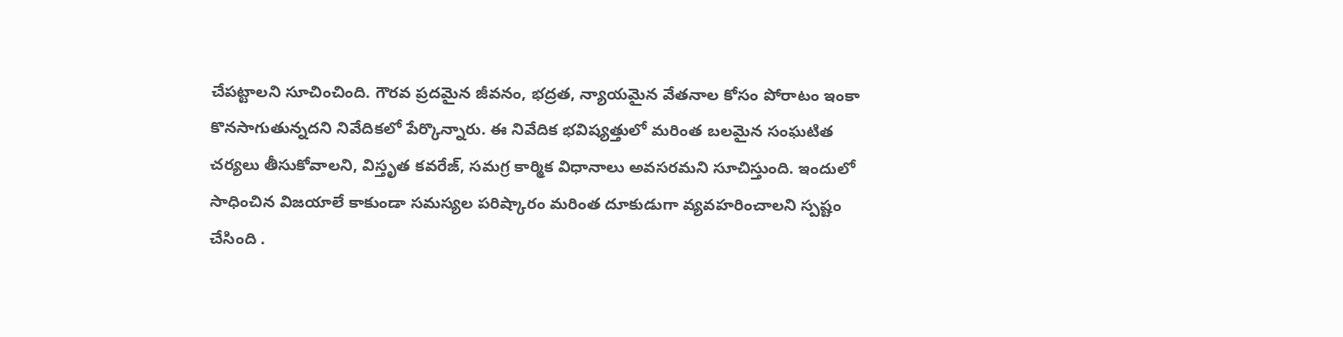చేపట్టాలని సూచించింది. గౌరవ ప్రదమైన జీవనం, భద్రత, న్యాయమైన వేతనాల కోసం పోరాటం ఇంకా కొనసాగుతున్నదని నివేదికలో పేర్కొన్నారు. ఈ నివేదిక భవిష్యత్తులో మరింత బలమైన సంఘటిత చర్యలు తీసుకోవాలని, విస్తృత కవరేజ్, సమగ్ర కార్మిక విధానాలు అవసరమని సూచిస్తుంది. ఇందులో సాధించిన విజయాలే కాకుండా సమస్యల పరిష్కారం మరింత దూకుడుగా వ్యవహరించాలని స్పష్టం చేసింది .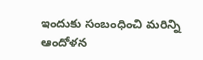ఇందుకు సంబంధించి మరిన్ని ఆందోళన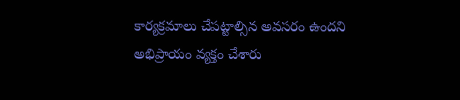కార్యక్రమాలు చేపట్టాల్సిన అవసరం ఉందని అభిప్రాయం వ్యక్తం చేశారు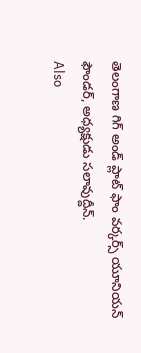తెలంగాణ గిగ్ అండ్ ప్లాట్ ఫాం వర్కర్స్ యూనియన్ ఫౌండర్, అధ్యక్షుడు సలావుద్దీన్.
Also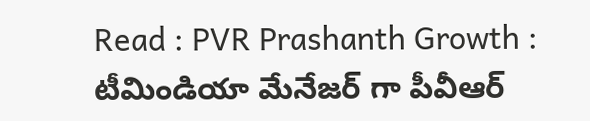Read : PVR Prashanth Growth : టీమిండియా మేనేజర్ గా పీవీఆర్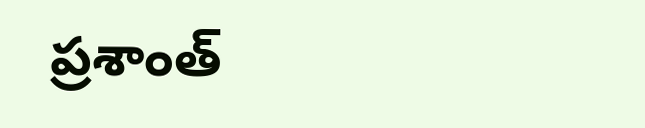ప్రశాంత్